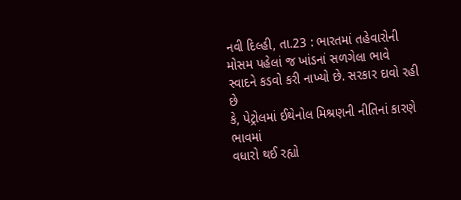નવી દિલ્હી, તા.23 : ભારતમાં તહેવારોની
મોસમ પહેલાં જ ખાંડનાં સળગેલા ભાવે સ્વાદને કડવો કરી નાખ્યો છે. સરકાર દાવો રહી છે
કે, પેટ્રોલમાં ઈથેનોલ મિશ્રણની નીતિનાં કારણે ભાવમાં
વધારો થઈ રહ્યો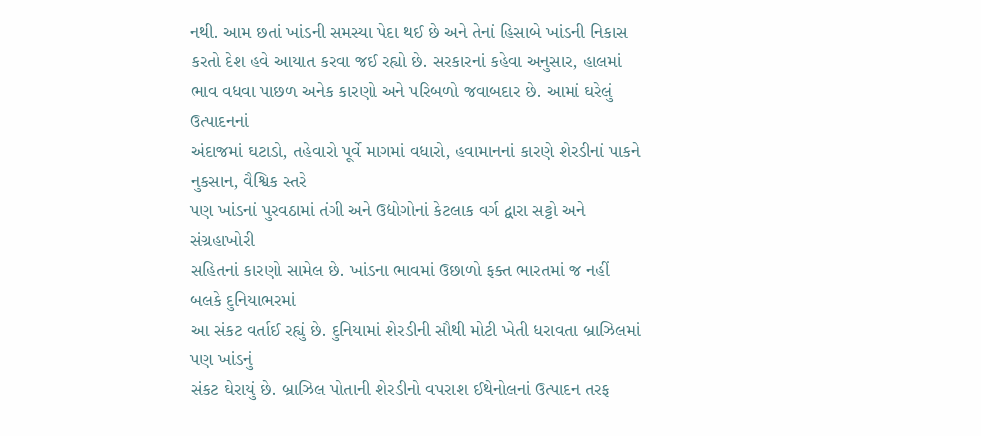નથી. આમ છતાં ખાંડની સમસ્યા પેદા થઈ છે અને તેનાં હિસાબે ખાંડની નિકાસ
કરતો દેશ હવે આયાત કરવા જઈ રહ્યો છે. સરકારનાં કહેવા અનુસાર, હાલમાં ભાવ વધવા પાછળ અનેક કારણો અને પરિબળો જવાબદાર છે. આમાં ઘરેલું ઉત્પાદનનાં
અંદાજમાં ઘટાડો, તહેવારો પૂર્વે માગમાં વધારો, હવામાનનાં કારણે શેરડીનાં પાકને નુકસાન, વૈશ્વિક સ્તરે
પણ ખાંડનાં પુરવઠામાં તંગી અને ઉદ્યોગોનાં કેટલાક વર્ગ દ્વારા સટ્ટો અને સંગ્રહાખોરી
સહિતનાં કારણો સામેલ છે. ખાંડના ભાવમાં ઉછાળો ફક્ત ભારતમાં જ નહીં બલકે દુનિયાભરમાં
આ સંકટ વર્તાઈ રહ્યું છે. દુનિયામાં શેરડીની સૌથી મોટી ખેતી ધરાવતા બ્રાઝિલમાં પણ ખાંડનું
સંકટ ઘેરાયું છે. બ્રાઝિલ પોતાની શેરડીનો વપરાશ ઈથેનોલનાં ઉત્પાદન તરફ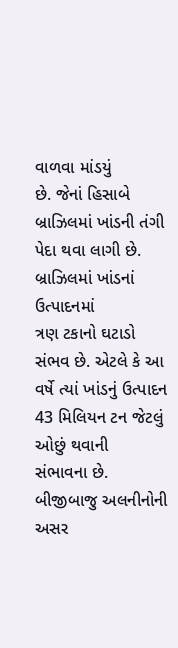વાળવા માંડયું
છે. જેનાં હિસાબે બ્રાઝિલમાં ખાંડની તંગી પેદા થવા લાગી છે. બ્રાઝિલમાં ખાંડનાં ઉત્પાદનમાં
ત્રણ ટકાનો ઘટાડો સંભવ છે. એટલે કે આ વર્ષે ત્યાં ખાંડનું ઉત્પાદન 43 મિલિયન ટન જેટલું ઓછું થવાની
સંભાવના છે. બીજીબાજુ અલનીનોની અસર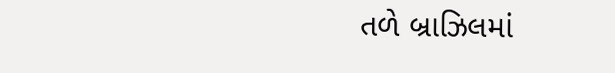તળે બ્રાઝિલમાં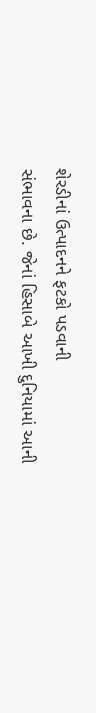શેરડીનાં ઉત્પાદનને ફટકો પડવાની
સંભાવના છે. જેનાં હિસાબે આખી દુનિયામાં આની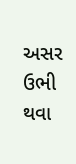અસર ઉભી થવા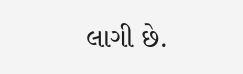લાગી છે.